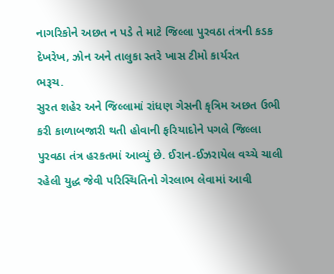નાગરિકોને અછત ન પડે તે માટે જિલ્લા પુરવઠા તંત્રની કડક દેખરેખ, ઝોન અને તાલુકા સ્તરે ખાસ ટીમો કાર્યરત
ભરૂચ.
સુરત શહેર અને જિલ્લામાં રાંધણ ગેસની કૃત્રિમ અછત ઉભી કરી કાળાબજારી થતી હોવાની ફરિયાદોને પગલે જિલ્લા પુરવઠા તંત્ર હરકતમાં આવ્યું છે. ઈરાન-ઈઝરાયેલ વચ્ચે ચાલી રહેલી યુદ્ધ જેવી પરિસ્થિતિનો ગેરલાભ લેવામાં આવી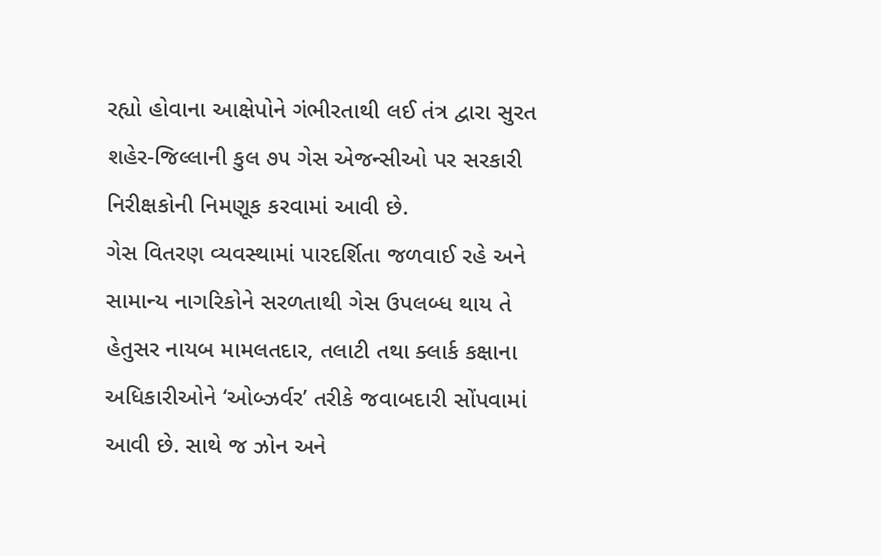રહ્યો હોવાના આક્ષેપોને ગંભીરતાથી લઈ તંત્ર દ્વારા સુરત શહેર-જિલ્લાની કુલ ૭૫ ગેસ એજન્સીઓ પર સરકારી નિરીક્ષકોની નિમણૂક કરવામાં આવી છે.
ગેસ વિતરણ વ્યવસ્થામાં પારદર્શિતા જળવાઈ રહે અને સામાન્ય નાગરિકોને સરળતાથી ગેસ ઉપલબ્ધ થાય તે હેતુસર નાયબ મામલતદાર, તલાટી તથા ક્લાર્ક કક્ષાના અધિકારીઓને ‘ઓબ્ઝર્વર’ તરીકે જવાબદારી સોંપવામાં આવી છે. સાથે જ ઝોન અને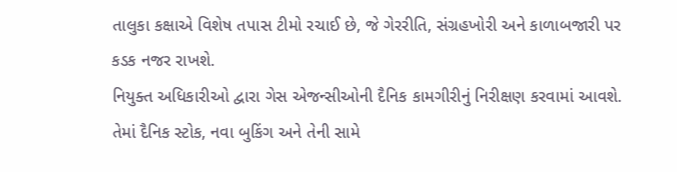તાલુકા કક્ષાએ વિશેષ તપાસ ટીમો રચાઈ છે, જે ગેરરીતિ, સંગ્રહખોરી અને કાળાબજારી પર કડક નજર રાખશે.
નિયુક્ત અધિકારીઓ દ્વારા ગેસ એજન્સીઓની દૈનિક કામગીરીનું નિરીક્ષણ કરવામાં આવશે. તેમાં દૈનિક સ્ટોક, નવા બુકિંગ અને તેની સામે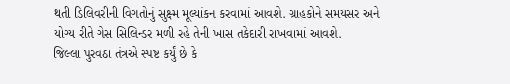થતી ડિલિવરીની વિગતોનું સુક્ષ્મ મૂલ્યાંકન કરવામાં આવશે. ગ્રાહકોને સમયસર અને યોગ્ય રીતે ગેસ સિલિન્ડર મળી રહે તેની ખાસ તકેદારી રાખવામાં આવશે.
જિલ્લા પુરવઠા તંત્રએ સ્પષ્ટ કર્યું છે કે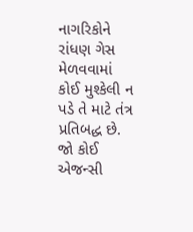નાગરિકોને રાંધણ ગેસ મેળવવામાં કોઈ મુશ્કેલી ન પડે તે માટે તંત્ર પ્રતિબદ્ધ છે. જો કોઈ એજન્સી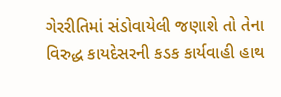ગેરરીતિમાં સંડોવાયેલી જણાશે તો તેના વિરુદ્ધ કાયદેસરની કડક કાર્યવાહી હાથ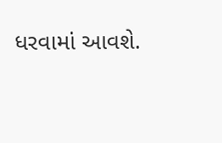ધરવામાં આવશે.